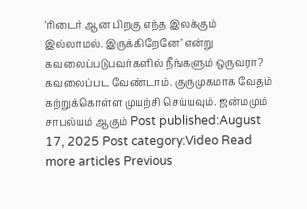’ரிடைர் ஆன பிறகு எந்த இலக்கும் இல்லாமல். இருக்கிறேனே’ என்று கவலைப்படுபவர்களில் நீங்களும் ஒருவரா? கவலைப்பட வேண்டாம். குருமுகமாக வேதம் கற்றுக்கொள்ள முயற்சி செய்யவும். ஜன்மமும் சாபல்யம் ஆகும் Post published:August 17, 2025 Post category:Video Read more articles Previous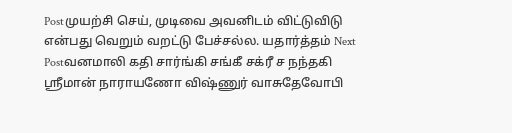Postமுயற்சி செய், முடிவை அவனிடம் விட்டுவிடு என்பது வெறும் வறட்டு பேச்சல்ல. யதார்த்தம் Next Postவனமாலி கதி சார்ங்கி சங்கீ சக்ரீ ச நந்தகி ஸ்ரீமான் நாராயணோ விஷ்ணுர் வாசுதேவோபி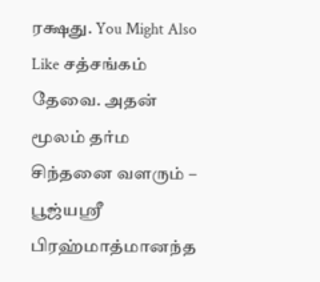ரக்ஷது. You Might Also Like சத்சங்கம் தேவை. அதன் மூலம் தர்ம சிந்தனை வளரும் – பூஜ்யஶ்ரீ பிரஹ்மாத்மானந்த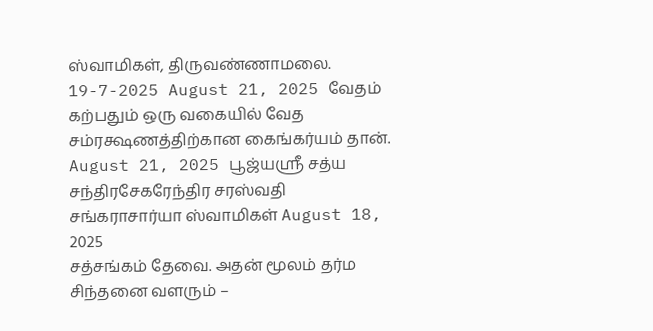ஸ்வாமிகள், திருவண்ணாமலை. 19-7-2025 August 21, 2025 வேதம் கற்பதும் ஒரு வகையில் வேத சம்ரக்ஷணத்திற்கான கைங்கர்யம் தான். August 21, 2025 பூஜ்யஸ்ரீ சத்ய சந்திரசேகரேந்திர சரஸ்வதி சங்கராசார்யா ஸ்வாமிகள் August 18, 2025
சத்சங்கம் தேவை. அதன் மூலம் தர்ம சிந்தனை வளரும் –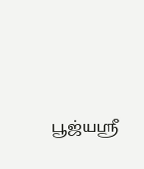பூஜ்யஶ்ரீ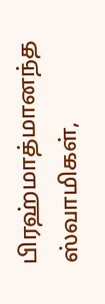பிரஹ்மாத்மானந்த ஸ்வாமிகள்,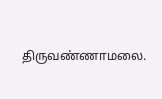திருவண்ணாமலை.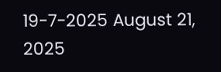19-7-2025 August 21, 2025